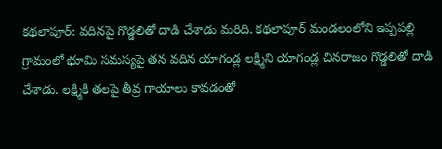కథలాపూర్: వదినపై గొడ్డలితో దాడి చేశాడు మరిది. కథలాపూర్ మండలంలోని ఇప్పపల్లి గ్రామంలో భూమి సమస్యపై తన వదిన యాగండ్ల లక్ష్మిని యాగండ్ల చినరాజం గొడ్డలితో దాడి చేశాడు. లక్ష్మికి తలపై తీవ్ర గాయాలు కావడంతో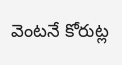వెంటనే కోరుట్ల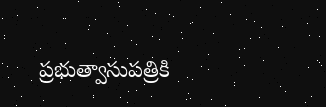ప్రభుత్వాసుపత్రికి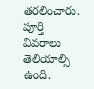తరలించారు. పూర్తి వివరాలు తెలియాల్సి ఉంది.